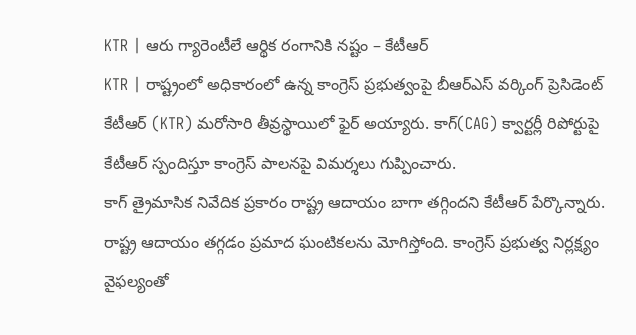KTR | ఆరు గ్యారెంటీలే ఆర్థిక రంగానికి నష్టం – కేటీఆర్
KTR | రాష్ట్రంలో అధికారంలో ఉన్న కాంగ్రెస్ ప్రభుత్వంపై బీఆర్ఎస్ వర్కింగ్ ప్రెసిడెంట్ కేటీఆర్ (KTR) మరోసారి తీవ్రస్థాయిలో ఫైర్ అయ్యారు. కాగ్(CAG) క్వార్టర్లీ రిపోర్టుపై కేటీఆర్ స్పందిస్తూ కాంగ్రెస్ పాలనపై విమర్శలు గుప్పించారు.
కాగ్ త్రైమాసిక నివేదిక ప్రకారం రాష్ట్ర ఆదాయం బాగా తగ్గిందని కేటీఆర్ పేర్కొన్నారు. రాష్ట్ర ఆదాయం తగ్గడం ప్రమాద ఘంటికలను మోగిస్తోంది. కాంగ్రెస్ ప్రభుత్వ నిర్లక్ష్యం వైఫల్యంతో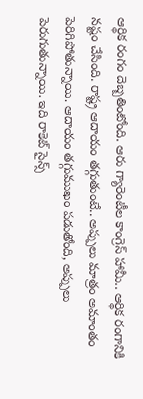ఆర్థిక రంగం దెబ్బతింటోంది. ఆరు గ్యారెంటీల కాంగ్రెస్ హామీ.. ఆర్థిక రంగానికి నష్టం చేసింది. రాష్ట్ర ఆదాయం తగ్గుతుంటే.. అప్పులు మాత్రం అమాంతం పెరిగిపోతున్నాయి. ఆదాయం తగ్గుముఖం పడుతోంది, అప్పులు పెరుగుతున్నాయి. ఇది రాకెట్ సైన్స్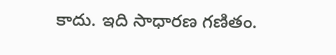కాదు. ఇది సాధారణ గణితం.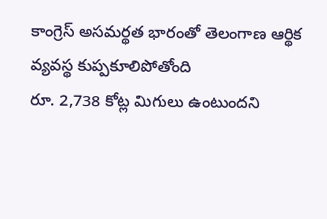కాంగ్రెస్ అసమర్థత భారంతో తెలంగాణ ఆర్థిక వ్యవస్థ కుప్పకూలిపోతోంది
రూ. 2,738 కోట్ల మిగులు ఉంటుందని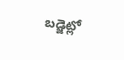బడ్జెట్లో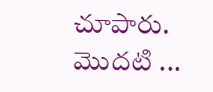చూపారు. మొదటి ...